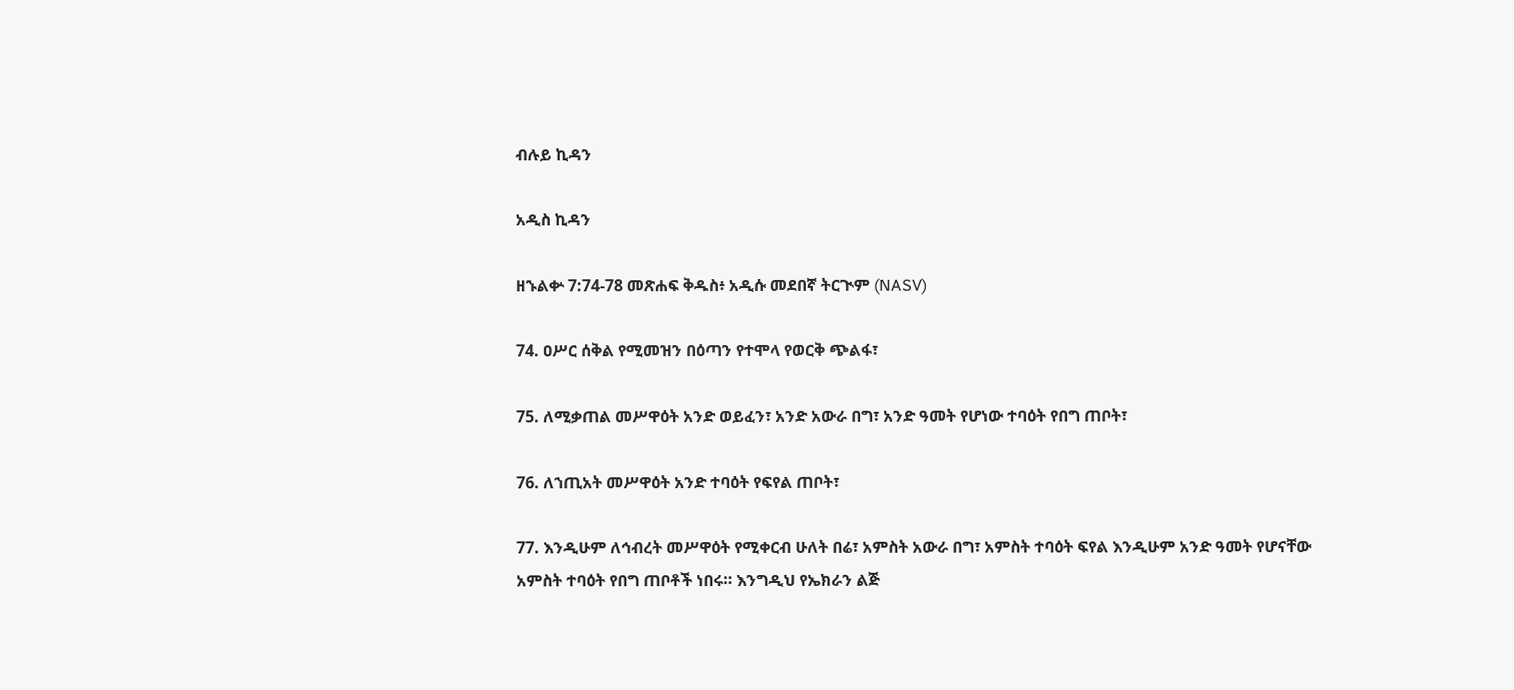ብሉይ ኪዳን

አዲስ ኪዳን

ዘኁልቍ 7:74-78 መጽሐፍ ቅዱስ፥ አዲሱ መደበኛ ትርጒም (NASV)

74. ዐሥር ሰቅል የሚመዝን በዕጣን የተሞላ የወርቅ ጭልፋ፣

75. ለሚቃጠል መሥዋዕት አንድ ወይፈን፣ አንድ አውራ በግ፣ አንድ ዓመት የሆነው ተባዕት የበግ ጠቦት፣

76. ለኀጢአት መሥዋዕት አንድ ተባዕት የፍየል ጠቦት፣

77. እንዲሁም ለኅብረት መሥዋዕት የሚቀርብ ሁለት በሬ፣ አምስት አውራ በግ፣ አምስት ተባዕት ፍየል እንዲሁም አንድ ዓመት የሆናቸው አምስት ተባዕት የበግ ጠቦቶች ነበሩ። እንግዲህ የኤክራን ልጅ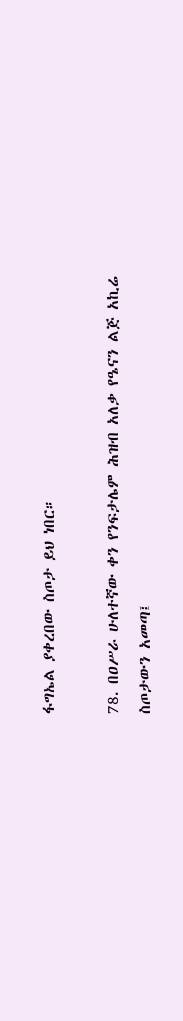ፋግኤል ያቀረበው ስጦታ ይህ ነበር።

78. በዐሥራ ሁለተኛው ቀን የንፍታሌም ሕዝብ አለቃ የዔናን ልጅ አኪሬ ስጦታውን አመጣ፤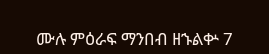ሙሉ ምዕራፍ ማንበብ ዘኁልቍ 7